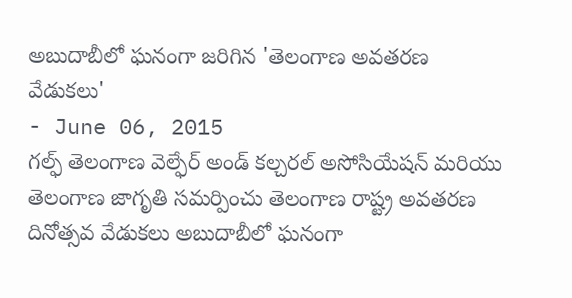అబుదాబీలో ఘనంగా జరిగిన 'తెలంగాణ అవతరణ వేడుకలు'
- June 06, 2015
గల్ఫ్ తెలంగాణ వెల్ఫేర్ అండ్ కల్చరల్ అసోసియేషన్ మరియు తెలంగాణ జాగృతి సమర్పించు తెలంగాణ రాష్ట్ర అవతరణ దినోత్సవ వేడుకలు అబుదాబీలో ఘనంగా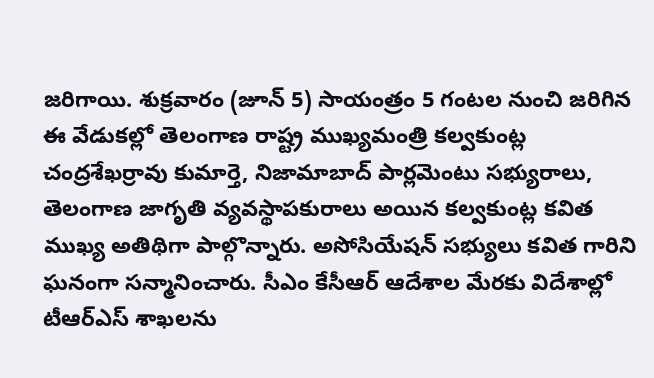జరిగాయి. శుక్రవారం (జూన్ 5) సాయంత్రం 5 గంటల నుంచి జరిగిన ఈ వేడుకల్లో తెలంగాణ రాష్ట్ర ముఖ్యమంత్రి కల్వకుంట్ల చంద్రశేఖర్రావు కుమార్తె, నిజామాబాద్ పార్లమెంటు సభ్యురాలు, తెలంగాణ జాగృతి వ్యవస్థాపకురాలు అయిన కల్వకుంట్ల కవిత ముఖ్య అతిథిగా పాల్గొన్నారు. అసోసియేషన్ సభ్యులు కవిత గారిని ఘనంగా సన్మానించారు. సీఎం కేసీఆర్ ఆదేశాల మేరకు విదేశాల్లో టీఆర్ఎస్ శాఖలను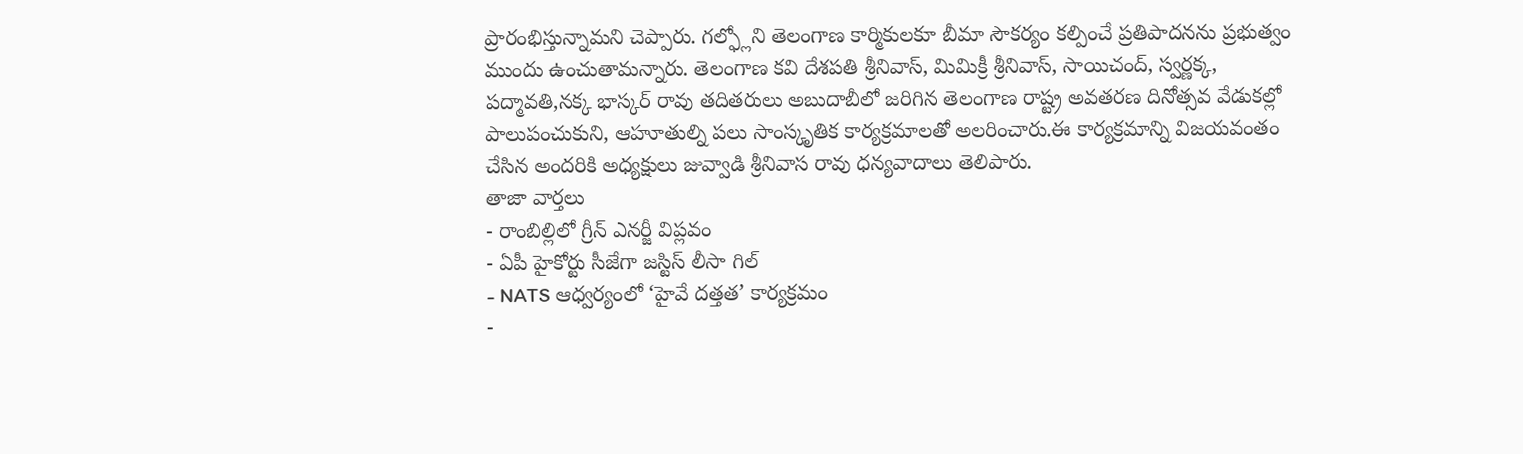ప్రారంభిస్తున్నామని చెప్పారు. గల్ఫ్లోని తెలంగాణ కార్మికులకూ బీమా సౌకర్యం కల్పించే ప్రతిపాదనను ప్రభుత్వం ముందు ఉంచుతామన్నారు. తెలంగాణ కవి దేశపతి శ్రీనివాస్, మిమిక్రీ శ్రీనివాస్, సాయిచంద్, స్వర్ణక్క, పద్మావతి,నక్క భాస్కర్ రావు తదితరులు అబుదాబీలో జరిగిన తెలంగాణ రాష్ట్ర అవతరణ దినోత్సవ వేడుకల్లో పాలుపంచుకుని, ఆహూతుల్ని పలు సాంస్కృతిక కార్యక్రమాలతో అలరించారు.ఈ కార్యక్రమాన్ని విజయవంతం చేసిన అందరికి అధ్యక్షులు జువ్వాడి శ్రీనివాస రావు ధన్యవాదాలు తెలిపారు.
తాజా వార్తలు
- రాంబిల్లిలో గ్రీన్ ఎనర్జీ విప్లవం
- ఏపీ హైకోర్టు సీజేగా జస్టిస్ లీసా గిల్
- NATS ఆధ్వర్యంలో ‘హైవే దత్తత’ కార్యక్రమం
-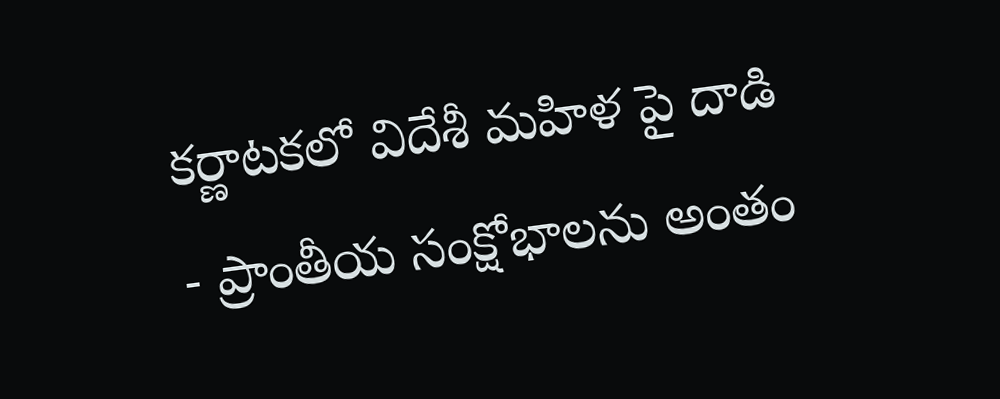కర్ణాటకలో విదేశీ మహిళ పై దాడి
- ప్రాంతీయ సంక్షోభాలను అంతం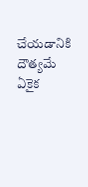చేయడానికి దౌత్యమే ఏకైక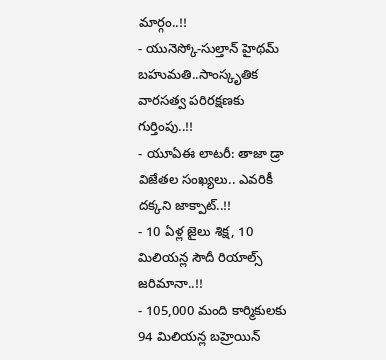మార్గం..!!
- యునెస్కో-సుల్తాన్ హైథమ్ బహుమతి..సాంస్కృతిక వారసత్వ పరిరక్షణకు గుర్తింపు..!!
- యూఏఈ లాటరీ: తాజా డ్రా విజేతల సంఖ్యలు.. ఎవరికీ దక్కని జాక్పాట్..!!
- 10 ఏళ్ల జైలు శిక్ష, 10 మిలియన్ల సౌదీ రియాల్స్ జరిమానా..!!
- 105,000 మంది కార్మికులకు 94 మిలియన్ల బహ్రెయిన్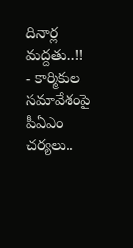దినార్ల మద్దతు..!!
- కార్మికుల సమావేశంపై పీఏఎం చర్యలు..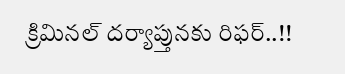క్రిమినల్ దర్యాప్తునకు రిఫర్..!!